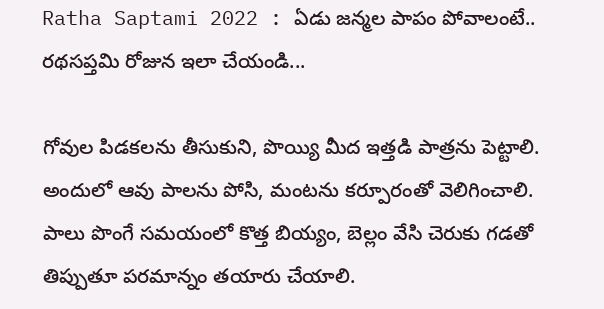Ratha Saptami 2022 : ఏడు జన్మల పాపం పోవాలంటే.. రథసప్తమి రోజున ఇలా చేయండి...

గోవుల పిడకలను తీసుకుని, పొయ్యి మీద ఇత్తడి పాత్రను పెట్టాలి. అందులో ఆవు పాలను పోసి, మంటను కర్పూరంతో వెలిగించాలి. పాలు పొంగే సమయంలో కొత్త బియ్యం, బెల్లం వేసి చెరుకు గడతో తిప్పుతూ పరమాన్నం తయారు చేయాలి.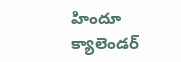హిందూ క్యాలెండర్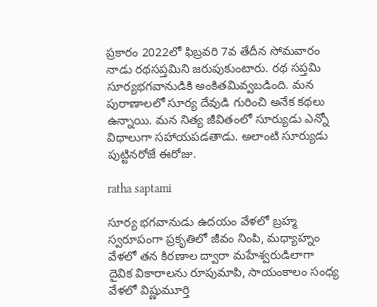ప్రకారం 2022లో ఫిబ్రవరి 7వ తేదీన సోమవారం నాడు రథసప్తమిని జరుపుకుంటారు. రథ సప్తమి సూర్యభగవానుడికి అంకితమివ్వబడింది. మన పురాణాలలో సూర్య దేవుడి గురించి అనేక కథలు ఉన్నాయి. మన నిత్య జీవితంలో సూర్యుడు ఎన్నో విధాలుగా సహాయపడతాడు. అలాంటి సూర్యుడు పుట్టినరోజే ఈరోజు.

ratha saptami

సూర్య భగవానుడు ఉదయం వేళలో బ్రహ్మ స్వరూపంగా ప్రకృతిలో జీవం నింపి, మధ్యాహ్నం వేళలో తన కిరణాల ద్వారా మహేశ్వరుడిలాగా దైవిక వికారాలను రూపుమాపి, సాయంకాలం సంధ్య వేళలో విష్ణుమూర్తి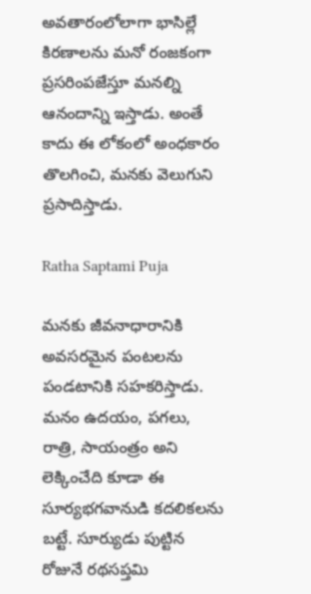అవతారంలోలాగా భాసిల్లే కిరణాలను మనో రంజకంగా ప్రసరింపజేస్తూ మనల్ని ఆనందాన్ని ఇస్తాడు. అంతే కాదు ఈ లోకంలో అంధకారం తొలగించి, మనకు వెలుగుని ప్రసాదిస్తాడు.

Ratha Saptami Puja

మనకు జీవనాధారానికి అవసరమైన పంటలను పండటానికి సహకరిస్తాడు. మనం ఉదయం, పగలు, రాత్రి, సాయంత్రం అని లెక్కించేది కూడా ఈ సూర్యభగవానుడి కదలికలను బట్టే. సూర్యుడు పుట్టిన రోజునే రథసప్తమి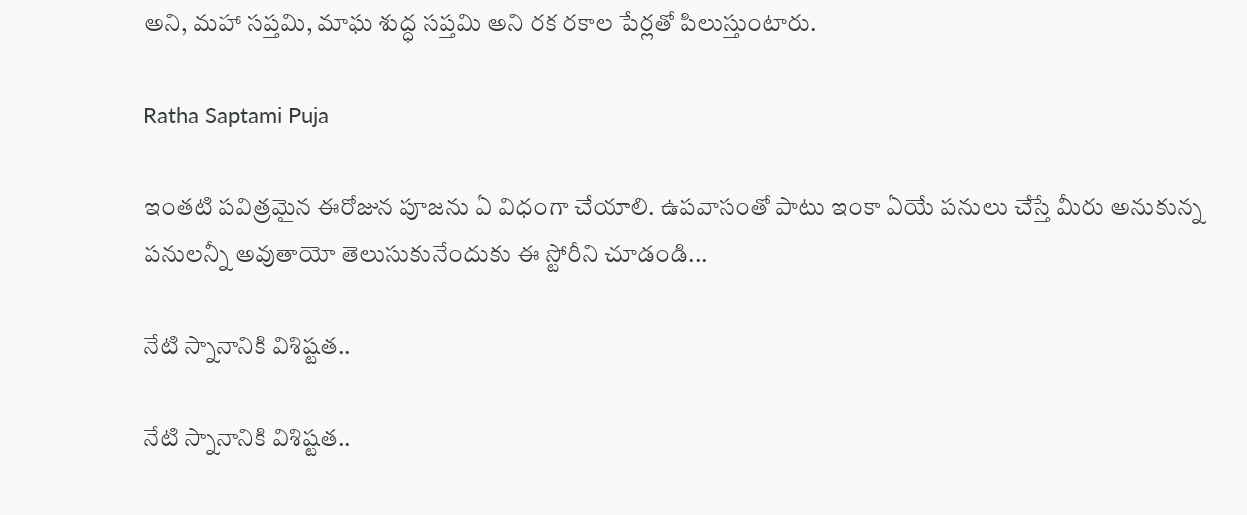అని, మహా సప్తమి, మాఘ శుద్ధ సప్తమి అని రక రకాల పేర్లతో పిలుస్తుంటారు.

Ratha Saptami Puja

ఇంతటి పవిత్రమైన ఈరోజున పూజను ఏ విధంగా చేయాలి. ఉపవాసంతో పాటు ఇంకా ఏయే పనులు చేస్తే మీరు అనుకున్న పనులన్నీ అవుతాయో తెలుసుకునేందుకు ఈ స్టోరీని చూడండి...

నేటి స్నానానికి విశిష్టత..

నేటి స్నానానికి విశిష్టత..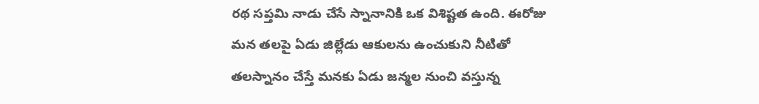రథ సప్తమి నాడు చేసే స్నానానికి ఒక విశిష్టత ఉంది. ఈరోజు మన తలపై ఏడు జిల్లేడు ఆకులను ఉంచుకుని నీటితో తలస్నానం చేస్తే మనకు ఏడు జన్మల నుంచి వస్తున్న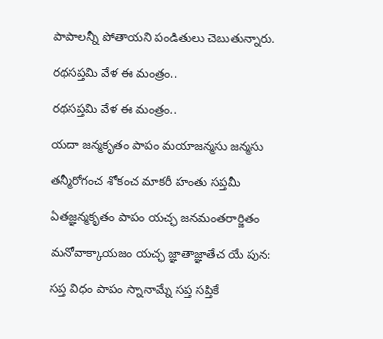పాపాలన్నీ పోతాయని పండితులు చెబుతున్నారు.

రథసప్తమి వేళ ఈ మంత్రం..

రథసప్తమి వేళ ఈ మంత్రం..

యదా జన్మకృతం పాపం మయాజన్మసు జన్మసు

తన్మీరోగంచ శోకంచ మాకరీ హంతు సప్తమీ

ఏతజ్ఞన్మకృతం పాపం యచ్ఛ జనమంతరార్జితం

మనోవాక్కాయజం యచ్ఛ జ్ఞాతాజ్ఞాతేచ యే పున:

సప్త విధం పాపం స్నానామ్నే సప్త సప్తికే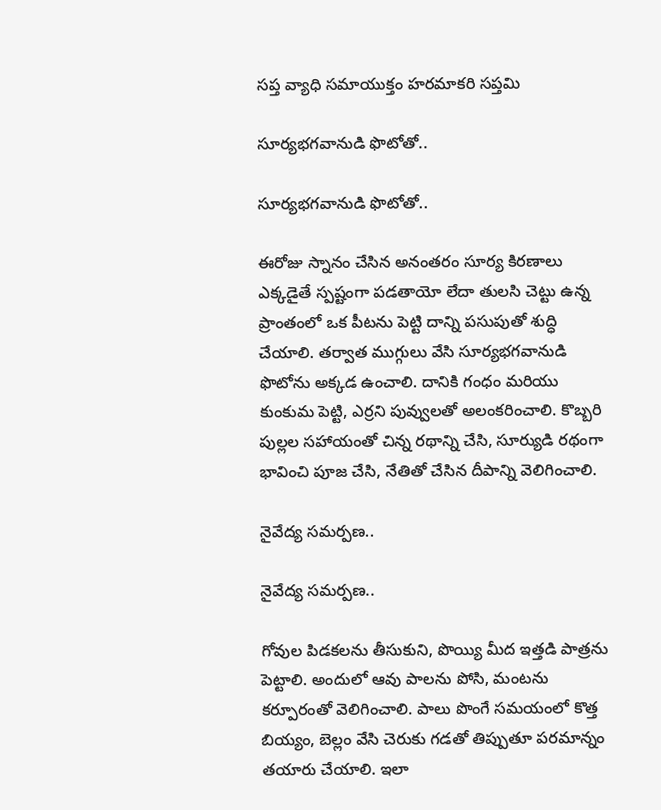సప్త వ్యాధి సమాయుక్తం హరమాకరి సప్తమి

సూర్యభగవానుడి ఫొటోతో..

సూర్యభగవానుడి ఫొటోతో..

ఈరోజు స్నానం చేసిన అనంతరం సూర్య కిరణాలు ఎక్కడైతే స్పష్టంగా పడతాయో లేదా తులసి చెట్టు ఉన్న ప్రాంతంలో ఒక పీటను పెట్టి దాన్ని పసుపుతో శుద్ధి చేయాలి. తర్వాత ముగ్గులు వేసి సూర్యభగవానుడి ఫొటోను అక్కడ ఉంచాలి. దానికి గంధం మరియు కుంకుమ పెట్టి, ఎర్రని పువ్వులతో అలంకరించాలి. కొబ్బరి పుల్లల సహాయంతో చిన్న రథాన్ని చేసి, సూర్యుడి రథంగా భావించి పూజ చేసి, నేతితో చేసిన దీపాన్ని వెలిగించాలి.

నైవేద్య సమర్పణ..

నైవేద్య సమర్పణ..

గోవుల పిడకలను తీసుకుని, పొయ్యి మీద ఇత్తడి పాత్రను పెట్టాలి. అందులో ఆవు పాలను పోసి, మంటను కర్పూరంతో వెలిగించాలి. పాలు పొంగే సమయంలో కొత్త బియ్యం, బెల్లం వేసి చెరుకు గడతో తిప్పుతూ పరమాన్నం తయారు చేయాలి. ఇలా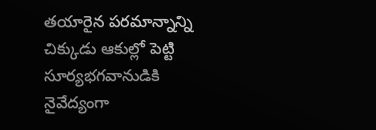తయారైన పరమాన్నాన్ని చిక్కుడు ఆకుల్లో పెట్టి సూర్యభగవానుడికి నైవేద్యంగా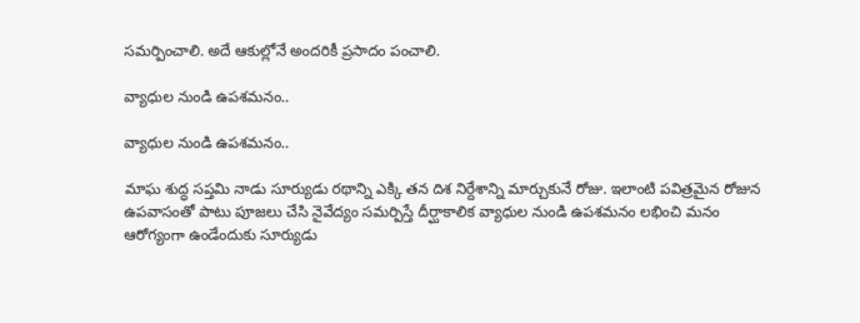సమర్పించాలి. అదే ఆకుల్లోనే అందరికీ ప్రసాదం పంచాలి.

వ్యాధుల నుండి ఉపశమనం..

వ్యాధుల నుండి ఉపశమనం..

మాఘ శుద్ధ సప్తమి నాడు సూర్యుడు రథాన్ని ఎక్కి తన దిశ నిర్దేశాన్ని మార్చుకునే రోజు. ఇలాంటి పవిత్రమైన రోజున ఉపవాసంతో పాటు పూజలు చేసి నైవేద్యం సమర్పిస్తే దీర్ఘాకాలిక వ్యాధుల నుండి ఉపశమనం లభించి మనం ఆరోగ్యంగా ఉండేందుకు సూర్యుడు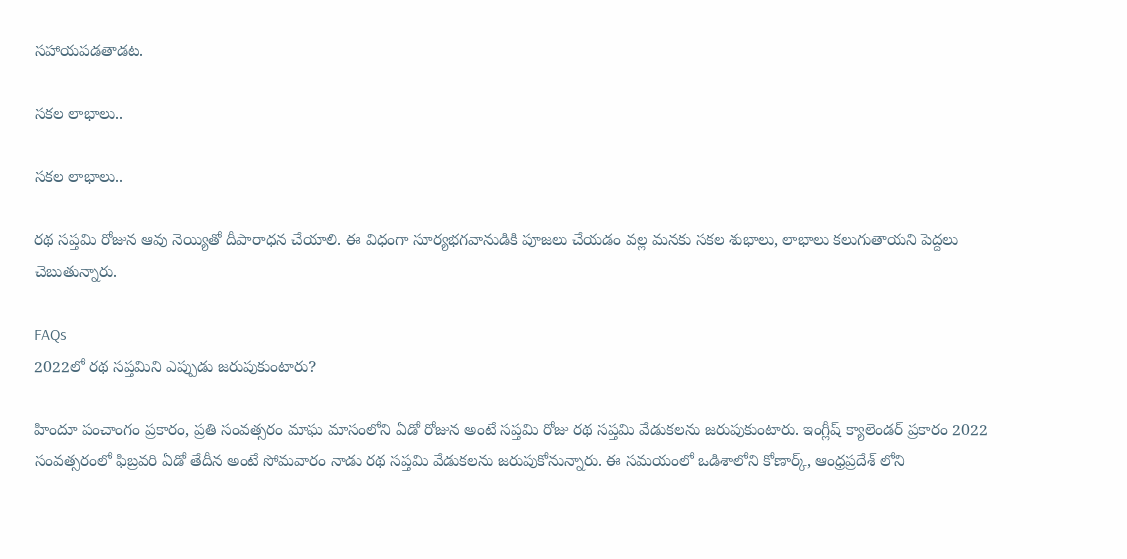సహాయపడతాడట.

సకల లాభాలు..

సకల లాభాలు..

రథ సప్తమి రోజున ఆవు నెయ్యితో దీపారాధన చేయాలి. ఈ విధంగా సూర్యభగవానుడికి పూజలు చేయడం వల్ల మనకు సకల శుభాలు, లాభాలు కలుగుతాయని పెద్దలు చెబుతున్నారు.

FAQs
2022లో రథ సప్తమిని ఎప్పుడు జరుపుకుంటారు?

హిందూ పంచాంగం ప్రకారం, ప్రతి సంవత్సరం మాఘ మాసంలోని ఏడో రోజున అంటే సప్తమి రోజు రథ సప్తమి వేడుకలను జరుపుకుంటారు. ఇంగ్లీష్ క్యాలెండర్ ప్రకారం 2022 సంవత్సరంలో ఫిబ్రవరి ఏడో తేదీన అంటే సోమవారం నాడు రథ సప్తమి వేడుకలను జరుపుకోనున్నారు. ఈ సమయంలో ఒడిశాలోని కోణార్క్, ఆంధ్రప్రదేశ్ లోని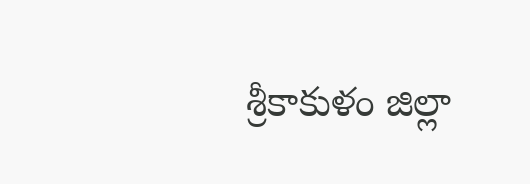శ్రీకాకుళం జిల్లా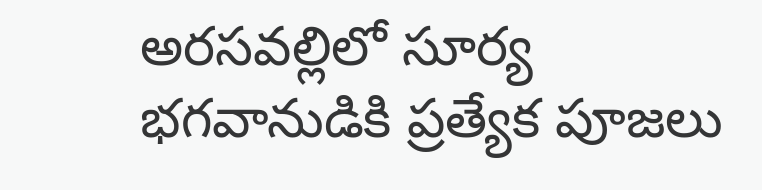అరసవల్లిలో సూర్య భగవానుడికి ప్రత్యేక పూజలు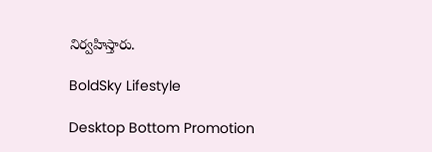నిర్వహిస్తారు.

BoldSky Lifestyle

Desktop Bottom Promotion